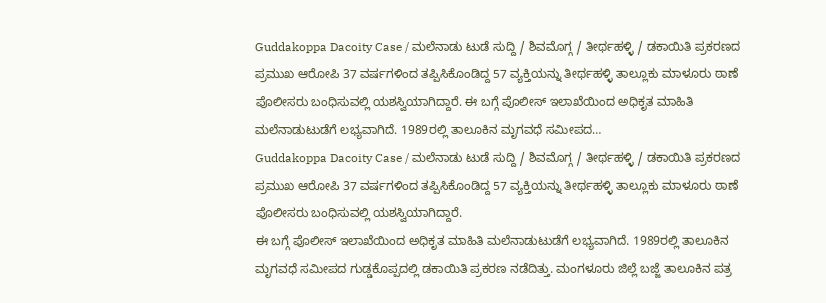Guddakoppa Dacoity Case / ಮಲೆನಾಡು ಟುಡೆ ಸುದ್ದಿ / ಶಿವಮೊಗ್ಗ / ತೀರ್ಥಹಳ್ಳಿ / ಡಕಾಯಿತಿ ಪ್ರಕರಣದ ಪ್ರಮುಖ ಆರೋಪಿ 37 ವರ್ಷಗಳಿಂದ ತಪ್ಪಿಸಿಕೊಂಡಿದ್ದ 57 ವ್ಯಕ್ತಿಯನ್ನು ತೀರ್ಥಹಳ್ಳಿ ತಾಲ್ಲೂಕು ಮಾಳೂರು ಠಾಣೆ ಪೊಲೀಸರು ಬಂಧಿಸುವಲ್ಲಿ ಯಶಸ್ವಿಯಾಗಿದ್ದಾರೆ. ಈ ಬಗ್ಗೆ ಪೊಲೀಸ್ ಇಲಾಖೆಯಿಂದ ಅಧಿಕೃತ ಮಾಹಿತಿ ಮಲೆನಾಡುಟುಡೆಗೆ ಲಭ್ಯವಾಗಿದೆ. 1989ರಲ್ಲಿ ತಾಲೂಕಿನ ಮೃಗವಧೆ ಸಮೀಪದ…
Guddakoppa Dacoity Case / ಮಲೆನಾಡು ಟುಡೆ ಸುದ್ದಿ / ಶಿವಮೊಗ್ಗ / ತೀರ್ಥಹಳ್ಳಿ / ಡಕಾಯಿತಿ ಪ್ರಕರಣದ ಪ್ರಮುಖ ಆರೋಪಿ 37 ವರ್ಷಗಳಿಂದ ತಪ್ಪಿಸಿಕೊಂಡಿದ್ದ 57 ವ್ಯಕ್ತಿಯನ್ನು ತೀರ್ಥಹಳ್ಳಿ ತಾಲ್ಲೂಕು ಮಾಳೂರು ಠಾಣೆ ಪೊಲೀಸರು ಬಂಧಿಸುವಲ್ಲಿ ಯಶಸ್ವಿಯಾಗಿದ್ದಾರೆ.
ಈ ಬಗ್ಗೆ ಪೊಲೀಸ್ ಇಲಾಖೆಯಿಂದ ಅಧಿಕೃತ ಮಾಹಿತಿ ಮಲೆನಾಡುಟುಡೆಗೆ ಲಭ್ಯವಾಗಿದೆ. 1989ರಲ್ಲಿ ತಾಲೂಕಿನ ಮೃಗವಧೆ ಸಮೀಪದ ಗುಡ್ಡಕೊಪ್ಪದಲ್ಲಿ ಡಕಾಯಿತಿ ಪ್ರಕರಣ ನಡೆದಿತ್ತು. ಮಂಗಳೂರು ಜಿಲ್ಲೆ ಬಜ್ಜೆ ತಾಲೂಕಿನ ಪತ್ರ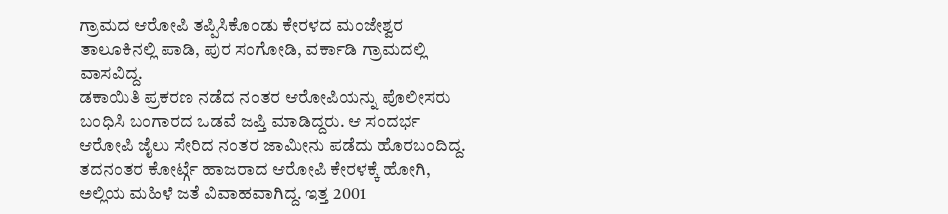ಗ್ರಾಮದ ಆರೋಪಿ ತಪ್ಪಿಸಿಕೊಂಡು ಕೇರಳದ ಮಂಜೇಶ್ವರ ತಾಲೂಕಿನಲ್ಲಿ ಪಾಡಿ, ಪುರ ಸಂಗೋಡಿ, ವರ್ಕಾಡಿ ಗ್ರಾಮದಲ್ಲಿ ವಾಸವಿದ್ದ.
ಡಕಾಯಿತಿ ಪ್ರಕರಣ ನಡೆದ ನಂತರ ಆರೋಪಿಯನ್ನು ಪೊಲೀಸರು ಬಂಧಿಸಿ ಬಂಗಾರದ ಒಡವೆ ಜಪ್ತಿ ಮಾಡಿದ್ದರು. ಆ ಸಂದರ್ಭ ಆರೋಪಿ ಜೈಲು ಸೇರಿದ ನಂತರ ಜಾಮೀನು ಪಡೆದು ಹೊರಬಂದಿದ್ದ. ತದನಂತರ ಕೋರ್ಟ್ಗೆ ಹಾಜರಾದ ಆರೋಪಿ ಕೇರಳಕ್ಕೆ ಹೋಗಿ, ಅಲ್ಲಿಯ ಮಹಿಳೆ ಜತೆ ವಿವಾಹವಾಗಿದ್ದ. ಇತ್ತ 2001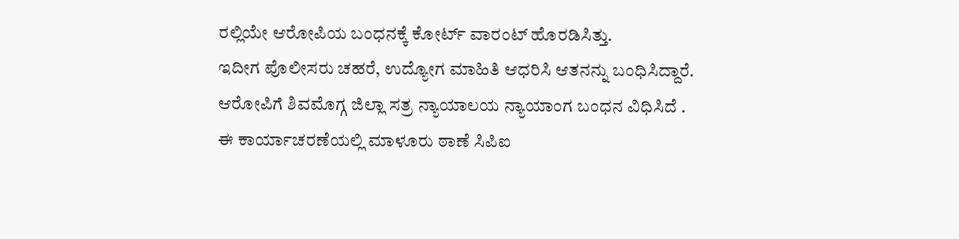ರಲ್ಲಿಯೇ ಆರೋಪಿಯ ಬಂಧನಕ್ಕೆ ಕೋರ್ಟ್ ವಾರಂಟ್ ಹೊರಡಿಸಿತ್ತು.
ಇದೀಗ ಪೊಲೀಸರು ಚಹರೆ, ಉದ್ಯೋಗ ಮಾಹಿತಿ ಆಧರಿಸಿ ಆತನನ್ನು ಬಂಧಿಸಿದ್ದಾರೆ. ಆರೋಪಿಗೆ ಶಿವಮೊಗ್ಗ ಜಿಲ್ಲಾ ಸತ್ರ ನ್ಯಾಯಾಲಯ ನ್ಯಾಯಾಂಗ ಬಂಧನ ವಿಧಿಸಿದೆ .
ಈ ಕಾರ್ಯಾಚರಣೆಯಲ್ಲಿ ಮಾಳೂರು ಠಾಣೆ ಸಿಪಿಐ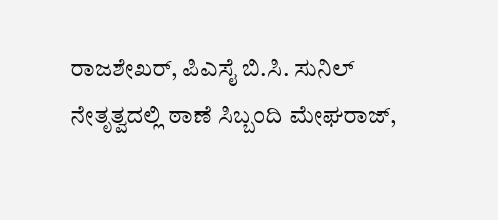ರಾಜಶೇಖರ್, ಪಿಎಸೈ ಬಿ.ಸಿ. ಸುನಿಲ್ ನೇತೃತ್ವದಲ್ಲಿ ಠಾಣೆ ಸಿಬ್ಬಂದಿ ಮೇಘರಾಜ್,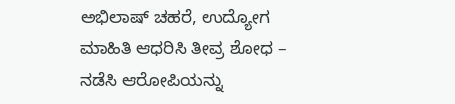ಅಭಿಲಾಷ್ ಚಹರೆ, ಉದ್ಯೋಗ ಮಾಹಿತಿ ಆಧರಿಸಿ ತೀವ್ರ ಶೋಧ – ನಡೆಸಿ ಆರೋಪಿಯನ್ನು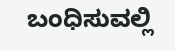ಬಂಧಿಸುವಲ್ಲಿ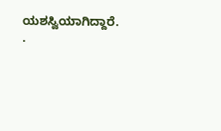ಯಶಸ್ವಿಯಾಗಿದ್ದಾರೆ. .